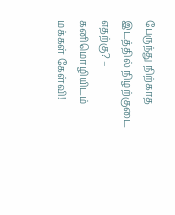பேருந்து நிற்காத இடத்தில் நிழற்குடை எதற்கு? – கனிமொழியிடம் மக்கள் கேள்வி!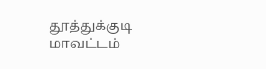தூத்துக்குடி மாவட்டம்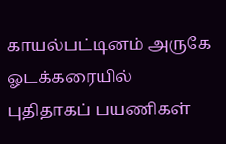காயல்பட்டினம் அருகே ஓடக்கரையில் புதிதாகப் பயணிகள்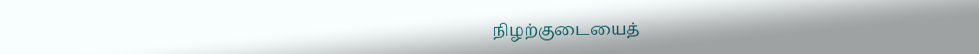நிழற்குடையைத்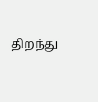திறந்து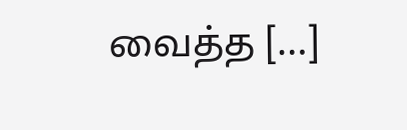வைத்த […]